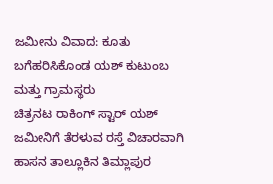ಜಮೀನು ವಿವಾದ: ಕೂತು ಬಗೆಹರಿಸಿಕೊಂಡ ಯಶ್ ಕುಟುಂಬ ಮತ್ತು ಗ್ರಾಮಸ್ಥರು
ಚಿತ್ರನಟ ರಾಕಿಂಗ್ ಸ್ಟಾರ್ ಯಶ್ ಜಮೀನಿಗೆ ತೆರಳುವ ರಸ್ತೆ ವಿಚಾರವಾಗಿ ಹಾಸನ ತಾಲ್ಲೂಕಿನ ತಿಮ್ಲಾಪುರ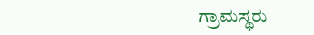ಗ್ರಾಮಸ್ಥರು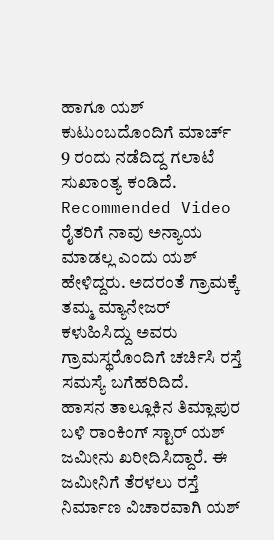ಹಾಗೂ ಯಶ್ ಕುಟುಂಬದೊಂದಿಗೆ ಮಾರ್ಚ್ 9 ರಂದು ನಡೆದಿದ್ದ ಗಲಾಟೆ ಸುಖಾಂತ್ಯ ಕಂಡಿದೆ.
Recommended Video
ರೈತರಿಗೆ ನಾವು ಅನ್ಯಾಯ ಮಾಡಲ್ಲ ಎಂದು ಯಶ್ ಹೇಳಿದ್ದರು. ಅದರಂತೆ ಗ್ರಾಮಕ್ಕೆ ತಮ್ಮ ಮ್ಯಾನೇಜರ್ ಕಳುಹಿಸಿದ್ದು ಅವರು ಗ್ರಾಮಸ್ಥರೊಂದಿಗೆ ಚರ್ಚಿಸಿ ರಸ್ತೆ ಸಮಸ್ಯೆ ಬಗೆಹರಿದಿದೆ.
ಹಾಸನ ತಾಲ್ಲೂಕಿನ ತಿಮ್ಲಾಪುರ ಬಳಿ ರಾಂಕಿಂಗ್ ಸ್ಟಾರ್ ಯಶ್ ಜಮೀನು ಖರೀದಿಸಿದ್ದಾರೆ. ಈ ಜಮೀನಿಗೆ ತೆರಳಲು ರಸ್ತೆ ನಿರ್ಮಾಣ ವಿಚಾರವಾಗಿ ಯಶ್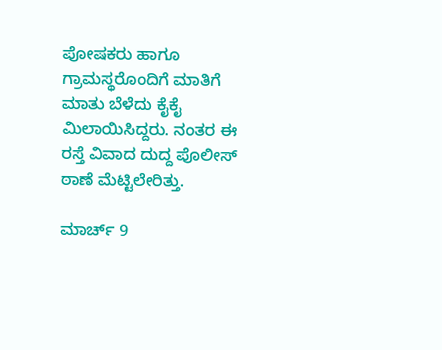ಪೋಷಕರು ಹಾಗೂ ಗ್ರಾಮಸ್ಥರೊಂದಿಗೆ ಮಾತಿಗೆ ಮಾತು ಬೆಳೆದು ಕೈಕೈ ಮಿಲಾಯಿಸಿದ್ದರು. ನಂತರ ಈ ರಸ್ತೆ ವಿವಾದ ದುದ್ದ ಪೊಲೀಸ್ ಠಾಣೆ ಮೆಟ್ಟಿಲೇರಿತ್ತು.

ಮಾರ್ಚ್ 9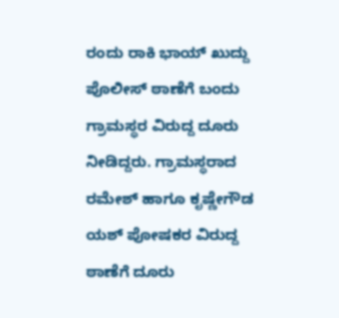ರಂದು ರಾಕಿ ಭಾಯ್ ಖುದ್ದು ಪೊಲೀಸ್ ಠಾಣೆಗೆ ಬಂದು ಗ್ರಾಮಸ್ಥರ ವಿರುದ್ದ ದೂರು ನೀಡಿದ್ದರು. ಗ್ರಾಮಸ್ಥರಾದ ರಮೇಶ್ ಹಾಗೂ ಕೃಷ್ಣೇಗೌಡ ಯಶ್ ಪೋಷಕರ ವಿರುದ್ದ ಠಾಣೆಗೆ ದೂರು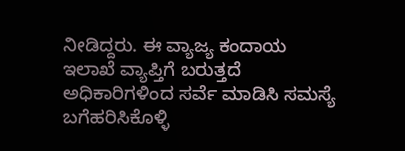ನೀಡಿದ್ದರು. ಈ ವ್ಯಾಜ್ಯ ಕಂದಾಯ ಇಲಾಖೆ ವ್ಯಾಪ್ತಿಗೆ ಬರುತ್ತದೆ ಅಧಿಕಾರಿಗಳಿಂದ ಸರ್ವೆ ಮಾಡಿಸಿ ಸಮಸ್ಯೆ ಬಗೆಹರಿಸಿಕೊಳ್ಳಿ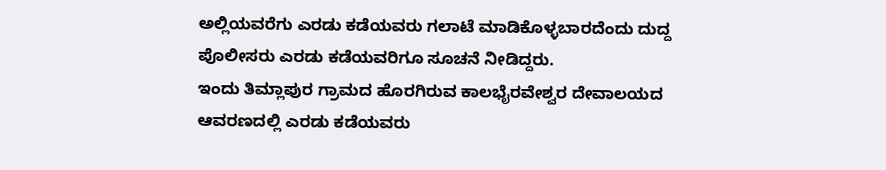ಅಲ್ಲಿಯವರೆಗು ಎರಡು ಕಡೆಯವರು ಗಲಾಟೆ ಮಾಡಿಕೊಳ್ಳಬಾರದೆಂದು ದುದ್ದ ಪೊಲೀಸರು ಎರಡು ಕಡೆಯವರಿಗೂ ಸೂಚನೆ ನೀಡಿದ್ದರು.
ಇಂದು ತಿಮ್ಲಾಪುರ ಗ್ರಾಮದ ಹೊರಗಿರುವ ಕಾಲಭೈರವೇಶ್ವರ ದೇವಾಲಯದ ಆವರಣದಲ್ಲಿ ಎರಡು ಕಡೆಯವರು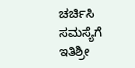ಚರ್ಚಿಸಿ ಸಮಸ್ಯೆಗೆ ಇತಿಶ್ರೀ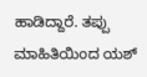ಹಾಡಿದ್ದಾರೆ. ತಪ್ಪು ಮಾಹಿತಿಯಿಂದ ಯಶ್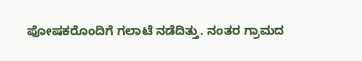ಪೋಷಕರೊಂದಿಗೆ ಗಲಾಟೆ ನಡೆದಿತ್ತು. ನಂತರ ಗ್ರಾಮದ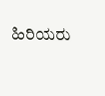ಹಿರಿಯರು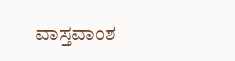ವಾಸ್ತವಾಂಶ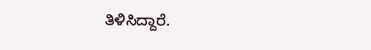ತಿಳಿಸಿದ್ದಾರೆ.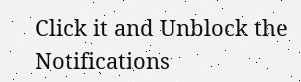Click it and Unblock the Notifications